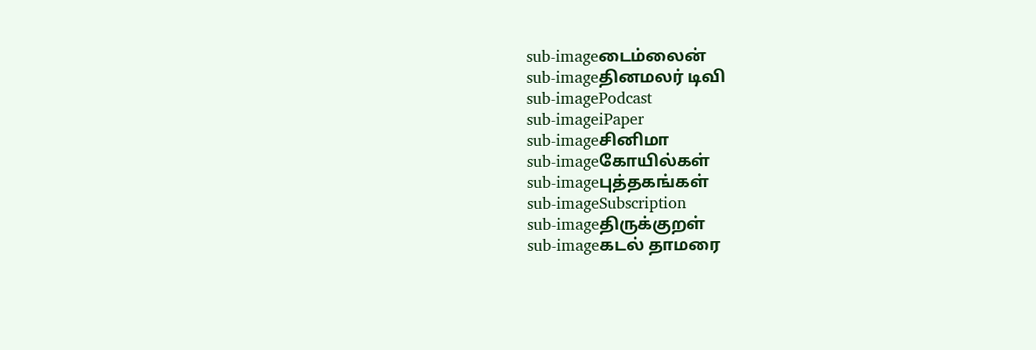sub-imageடைம்லைன்
sub-imageதினமலர் டிவி
sub-imagePodcast
sub-imageiPaper
sub-imageசினிமா
sub-imageகோயில்கள்
sub-imageபுத்தகங்கள்
sub-imageSubscription
sub-imageதிருக்குறள்
sub-imageகடல் தாமரை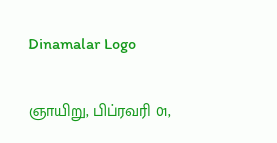Dinamalar Logo

ஞாயிறு, பிப்ரவரி 01,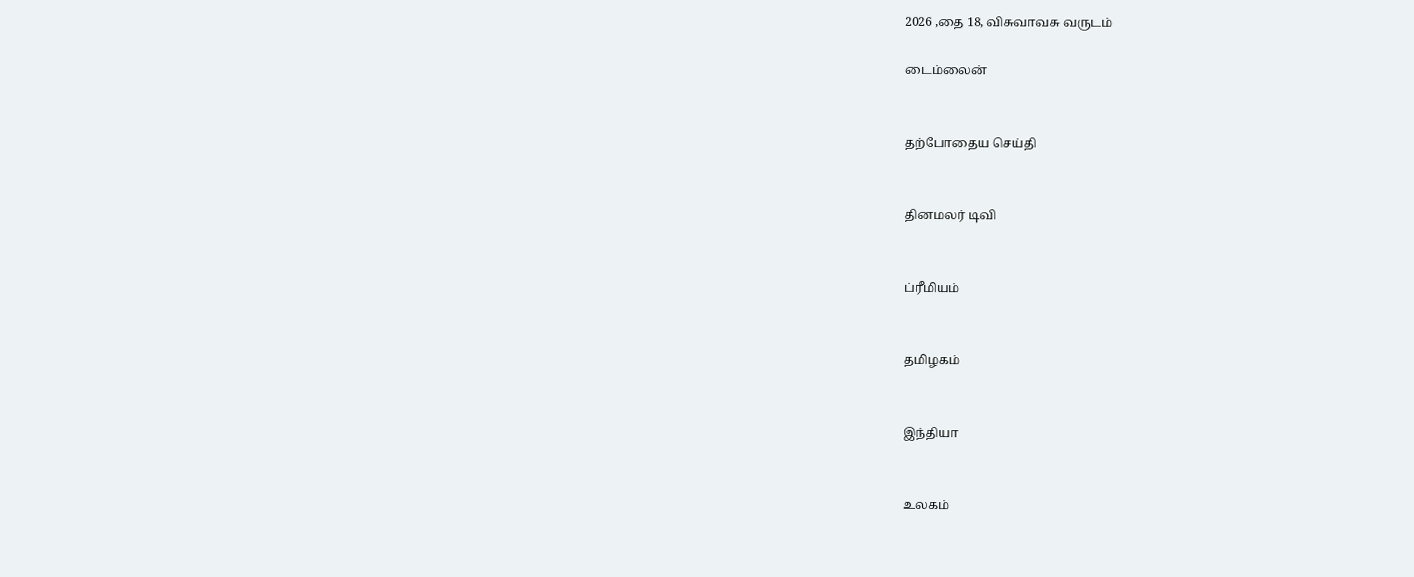2026 ,தை 18, விசுவாவசு வருடம்

டைம்லைன்


தற்போதைய செய்தி


தினமலர் டிவி


ப்ரீமியம்


தமிழகம்


இந்தியா


உலகம்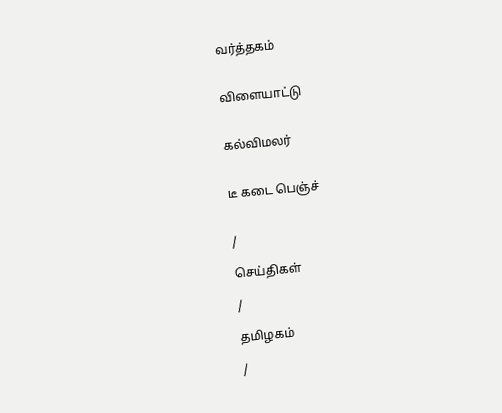வர்த்தகம்


விளையாட்டு


கல்விமலர்


டீ கடை பெஞ்ச்


/

செய்திகள்

/

தமிழகம்

/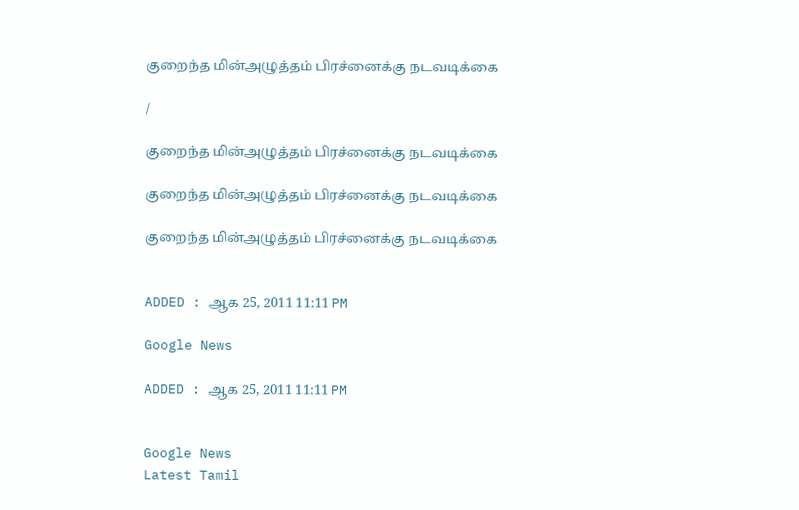குறைந்த மின்அழுத்தம் பிரச்னைக்கு நடவடிக்கை

/

குறைந்த மின்அழுத்தம் பிரச்னைக்கு நடவடிக்கை

குறைந்த மின்அழுத்தம் பிரச்னைக்கு நடவடிக்கை

குறைந்த மின்அழுத்தம் பிரச்னைக்கு நடவடிக்கை


ADDED : ஆக 25, 2011 11:11 PM

Google News

ADDED : ஆக 25, 2011 11:11 PM


Google News
Latest Tamil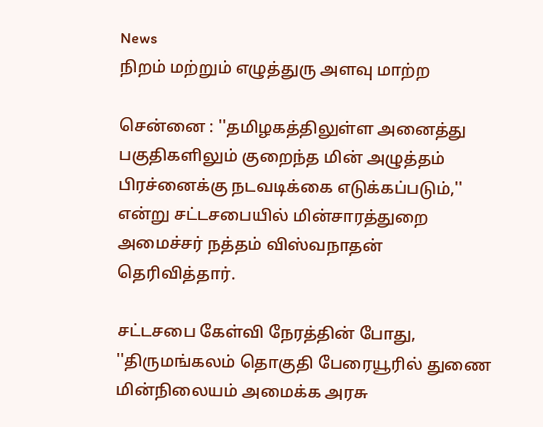News
நிறம் மற்றும் எழுத்துரு அளவு மாற்ற

சென்னை : ''தமிழகத்திலுள்ள அனைத்து பகுதிகளிலும் குறைந்த மின் அழுத்தம் பிரச்னைக்கு நடவடிக்கை எடுக்கப்படும்,'' என்று சட்டசபையில் மின்சாரத்துறை அமைச்சர் நத்தம் விஸ்வநாதன் தெரிவித்தார்.

சட்டசபை கேள்வி நேரத்தின் போது, ''திருமங்கலம் தொகுதி பேரையூரில் துணை மின்நிலையம் அமைக்க அரசு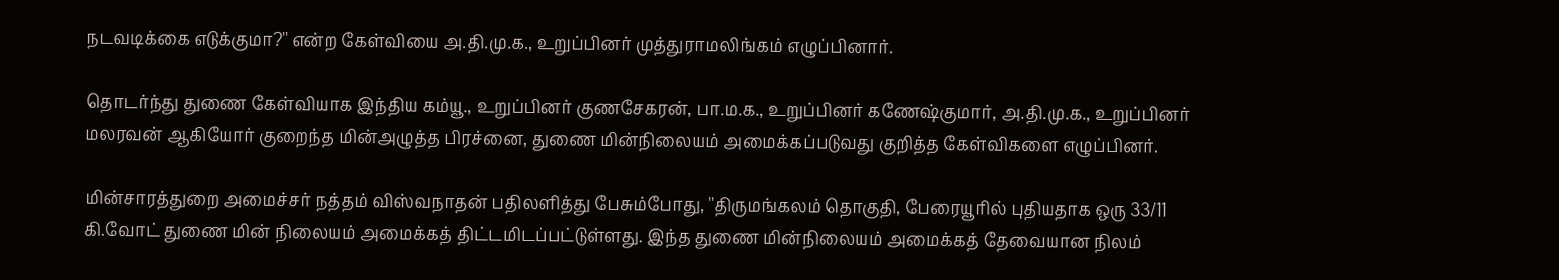நடவடிக்கை எடுக்குமா?'' என்ற கேள்வியை அ.தி.மு.க., உறுப்பினர் முத்துராமலிங்கம் எழுப்பினார்.

தொடர்ந்து துணை கேள்வியாக இந்திய கம்யூ., உறுப்பினர் குணசேகரன், பா.ம.க., உறுப்பினர் கணேஷ்குமார், அ.தி.மு.க., உறுப்பினர் மலரவன் ஆகியோர் குறைந்த மின்அழுத்த பிரச்னை, துணை மின்நிலையம் அமைக்கப்படுவது குறித்த கேள்விகளை எழுப்பினர்.

மின்சாரத்துறை அமைச்சர் நத்தம் விஸ்வநாதன் பதிலளித்து பேசும்போது, ''திருமங்கலம் தொகுதி, பேரையூரில் புதியதாக ஒரு 33/11 கி.வோட் துணை மின் நிலையம் அமைக்கத் திட்டமிடப்பட்டுள்ளது. இந்த துணை மின்நிலையம் அமைக்கத் தேவையான நிலம்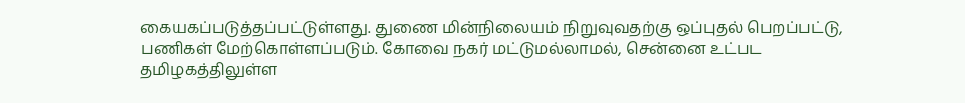கையகப்படுத்தப்பட்டுள்ளது. துணை மின்நிலையம் நிறுவுவதற்கு ஒப்புதல் பெறப்பட்டு, பணிகள் மேற்கொள்ளப்படும். கோவை நகர் மட்டுமல்லாமல், சென்னை உட்பட தமிழகத்திலுள்ள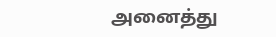அனைத்து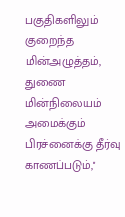பகுதிகளிலும் குறைந்த மின்அழுத்தம், துணை மின்நிலையம் அமைக்கும் பிரச்னைக்கு தீர்வு காணப்படும்,''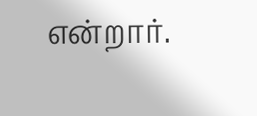என்றார்.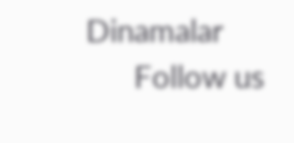Dinamalar
      Follow us